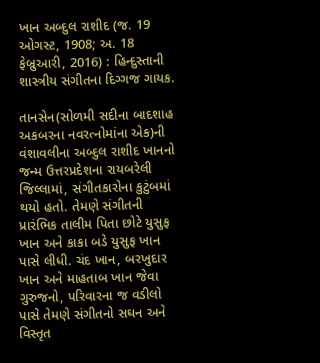ખાન અબ્દુલ રાશીદ (જ. 19 ઓગસ્ટ, 1908; અ. 18 ફેબ્રુઆરી, 2016) : હિન્દુસ્તાની શાસ્ત્રીય સંગીતના દિગ્ગજ ગાયક.

તાનસેન(સોળમી સદીના બાદશાહ અકબરના નવરત્નોમાંના એક)ની વંશાવલીના અબ્દુલ રાશીદ ખાનનો જન્મ ઉત્તરપ્રદેશના રાયબરેલી જિલ્લામાં, સંગીતકારોના કુટુંબમાં થયો હતો. તેમણે સંગીતની પ્રારંભિક તાલીમ પિતા છોટે યુસુફ ખાન અને કાકા બડે યુસુફ ખાન પાસે લીધી. ચંદ ખાન, બરખુદાર ખાન અને માહતાબ ખાન જેવા ગુરુજનો, પરિવારના જ વડીલો પાસે તેમણે સંગીતનો સઘન અને વિસ્તૃત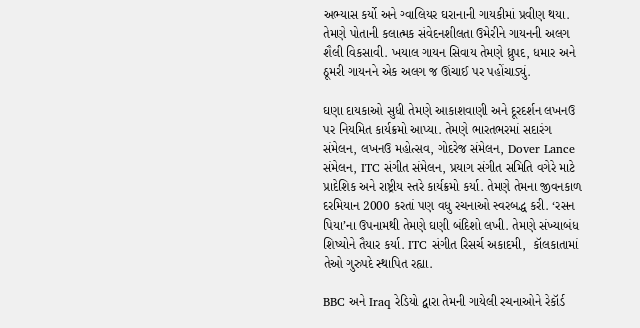અભ્યાસ કર્યો અને ગ્વાલિયર ઘરાનાની ગાયકીમાં પ્રવીણ થયા. તેમણે પોતાની કલાત્મક સંવેદનશીલતા ઉમેરીને ગાયનની અલગ શૈલી વિકસાવી. ખયાલ ગાયન સિવાય તેમણે ધ્રુપદ, ધમાર અને ઠૂમરી ગાયનને એક અલગ જ ઊંચાઈ પર પહોંચાડ્યું.

ઘણા દાયકાઓ સુધી તેમણે આકાશવાણી અને દૂરદર્શન લખનઉ પર નિયમિત કાર્યક્રમો આપ્યા. તેમણે ભારતભરમાં સદારંગ સંમેલન, લખનઉ મહોત્સવ, ગોદરેજ સંમેલન, Dover Lance સંમેલન, ITC સંગીત સંમેલન, પ્રયાગ સંગીત સમિતિ વગેરે માટે પ્રાદેશિક અને રાષ્ટ્રીય સ્તરે કાર્યક્રમો કર્યા. તેમણે તેમના જીવનકાળ દરમિયાન 2000 કરતાં પણ વધુ રચનાઓ સ્વરબદ્ધ કરી. ‘રસન પિયા’ના ઉપનામથી તેમણે ઘણી બંદિશો લખી. તેમણે સંખ્યાબંધ શિષ્યોને તૈયાર કર્યા. ITC સંગીત રિસર્ચ અકાદમી,  કૉલકાતામાં તેઓ ગુરુપદે સ્થાપિત રહ્યા.

BBC અને Iraq રેડિયો દ્વારા તેમની ગાયેલી રચનાઓને રેકૉર્ડ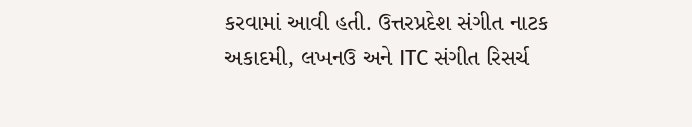કરવામાં આવી હતી. ઉત્તરપ્રદેશ સંગીત નાટક અકાદમી, લખનઉ અને ITC સંગીત રિસર્ચ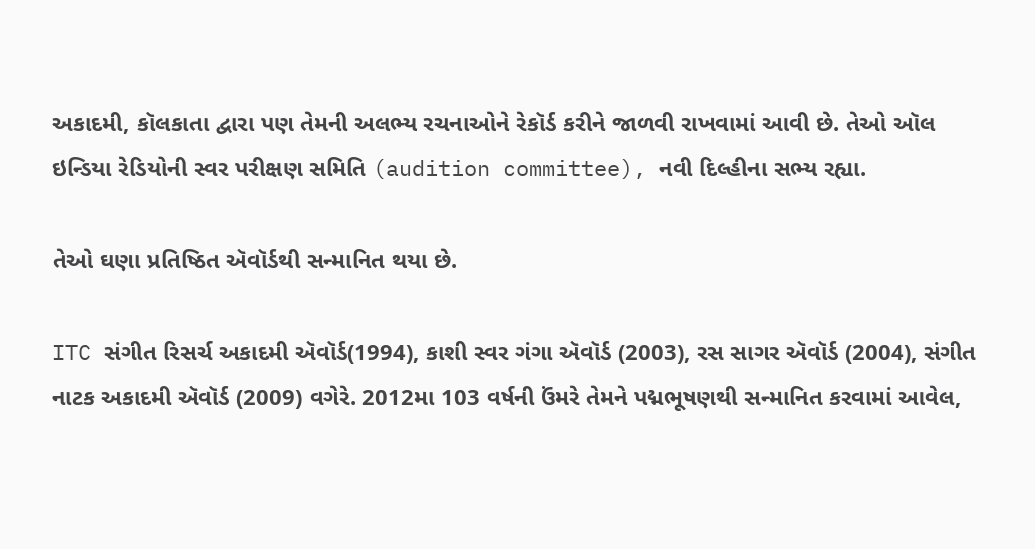અકાદમી, કૉલકાતા દ્વારા પણ તેમની અલભ્ય રચનાઓને રેકૉર્ડ કરીને જાળવી રાખવામાં આવી છે. તેઓ ઑલ ઇન્ડિયા રેડિયોની સ્વર પરીક્ષણ સમિતિ (audition committee), નવી દિલ્હીના સભ્ય રહ્યા.

તેઓ ઘણા પ્રતિષ્ઠિત ઍવૉર્ડથી સન્માનિત થયા છે.

ITC સંગીત રિસર્ચ અકાદમી ઍવૉર્ડ(1994), કાશી સ્વર ગંગા ઍવૉર્ડ (2003), રસ સાગર ઍવૉર્ડ (2004), સંગીત નાટક અકાદમી ઍવૉર્ડ (2009) વગેરે. 2012મા 103 વર્ષની ઉંમરે તેમને પદ્મભૂષણથી સન્માનિત કરવામાં આવેલ,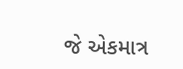જે એકમાત્ર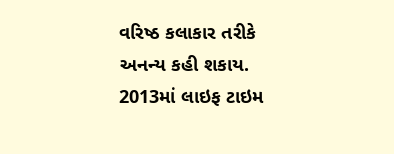વરિષ્ઠ કલાકાર તરીકે અનન્ય કહી શકાય. 2013માં લાઇફ ટાઇમ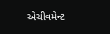એચીવમેન્ટ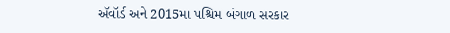ઍવૉર્ડ અને 2015મા પશ્ચિમ બંગાળ સરકાર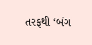તરફથી ‘બંગ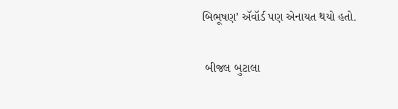બિભૂષણ’ ઍવૉર્ડ પણ એનાયત થયો હતો.

 બીજલ બુટાલા